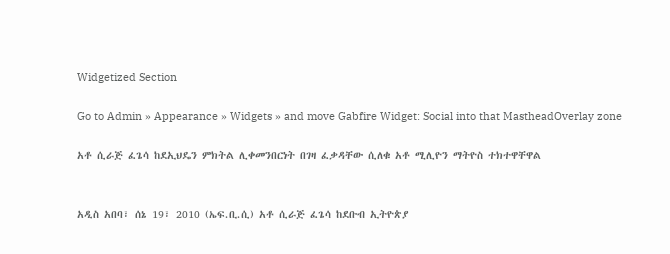Widgetized Section

Go to Admin » Appearance » Widgets » and move Gabfire Widget: Social into that MastheadOverlay zone

አቶ ሲራጅ ፈጌሳ ከደኢህዴን ምክትል ሊቀመንበርነት በገዛ ፈቃዳቸው ሲለቁ አቶ ሚሊዮን ማትዮስ ተክተዋቸዋል


አዲስ አበባ፣ ሰኔ 19፣ 2010 (ኤፍ.ቢ.ሲ) አቶ ሲራጅ ፈጌሳ ከደቡብ ኢትዮጵያ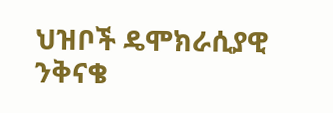ህዝቦች ዴሞክራሲያዊ ንቅናቄ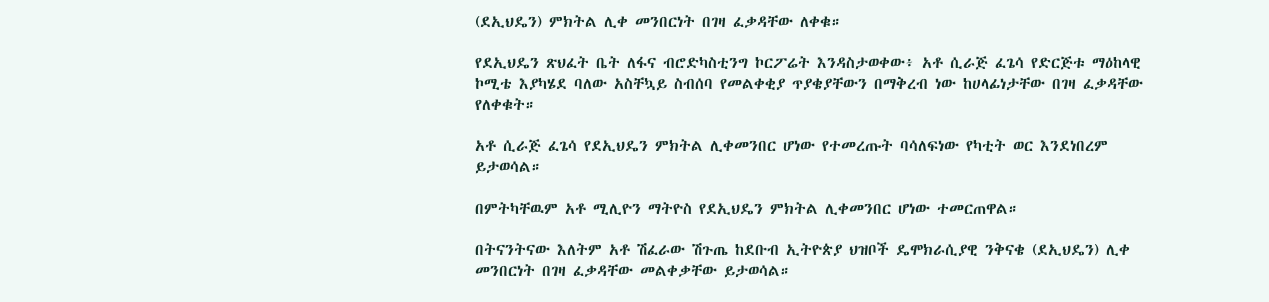(ደኢህዴን) ምክትል ሊቀ መንበርነት በገዛ ፈቃዳቸው ለቀቁ።

የደኢህዴን ጽህፈት ቤት ለፋና ብሮድካስቲንግ ኮርፖሬት እንዳስታወቀው፥ አቶ ሲራጅ ፈጌሳ የድርጅቱ ማዕከላዊ ኮሚቴ እያካሄደ ባለው አስቸኳይ ስብሰባ የመልቀቂያ ጥያቄያቸውን በማቅረብ ነው ከሀላፊነታቸው በገዛ ፈቃዳቸው የለቀቁት።

አቶ ሲራጅ ፈጌሳ የደኢህዴን ምክትል ሊቀመንበር ሆነው የተመረጡት ባሳለፍነው የካቲት ወር እንደነበረም ይታወሳል።

በምትካቸዉም አቶ ሚሊዮን ማትዮስ የደኢህዴን ምክትል ሊቀመንበር ሆነው ተመርጠዋል።

በትናንትናው እለትም አቶ ሽፈራው ሽጉጤ ከደቡብ ኢትዮጵያ ህዝቦች ዴሞክራሲያዊ ንቅናቄ (ደኢህዴን) ሊቀ መንበርነት በገዛ ፈቃዳቸው መልቀቃቸው ይታወሳል።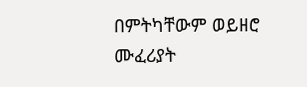በምትካቸውም ወይዘሮ ሙፈሪያት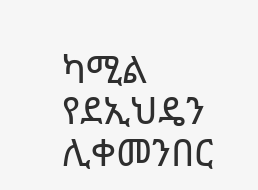ካሚል የደኢህዴን ሊቀመንበር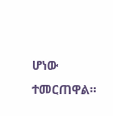ሆነው ተመርጠዋል።